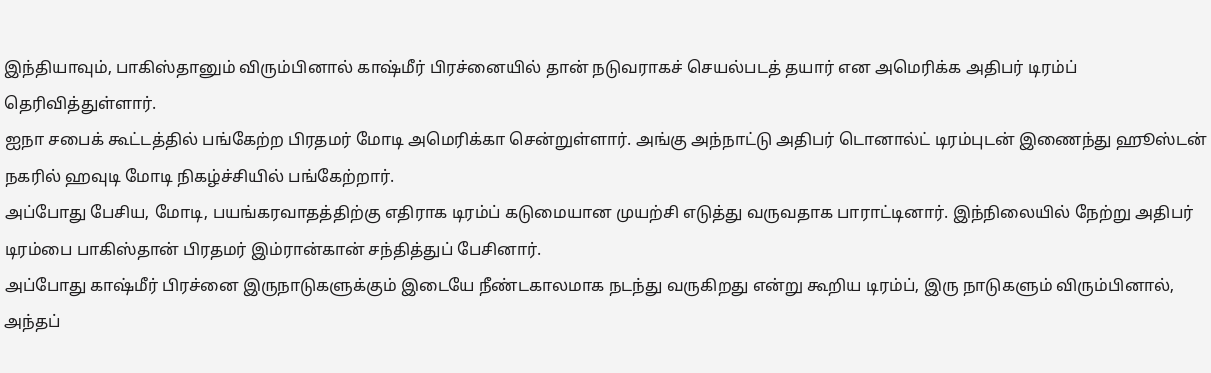இந்தியாவும், பாகிஸ்தானும் விரும்பினால் காஷ்மீர் பிரச்னையில் தான் நடுவராகச் செயல்படத் தயார் என அமெரிக்க அதிபர் டிரம்ப் தெரிவித்துள்ளார்.
ஐநா சபைக் கூட்டத்தில் பங்கேற்ற பிரதமர் மோடி அமெரிக்கா சென்றுள்ளார். அங்கு அந்நாட்டு அதிபர் டொனால்ட் டிரம்புடன் இணைந்து ஹூஸ்டன் நகரில் ஹவுடி மோடி நிகழ்ச்சியில் பங்கேற்றார்.
அப்போது பேசிய, மோடி, பயங்கரவாதத்திற்கு எதிராக டிரம்ப் கடுமையான முயற்சி எடுத்து வருவதாக பாராட்டினார். இந்நிலையில் நேற்று அதிபர் டிரம்பை பாகிஸ்தான் பிரதமர் இம்ரான்கான் சந்தித்துப் பேசினார்.
அப்போது காஷ்மீர் பிரச்னை இருநாடுகளுக்கும் இடையே நீண்டகாலமாக நடந்து வருகிறது என்று கூறிய டிரம்ப், இரு நாடுகளும் விரும்பினால், அந்தப்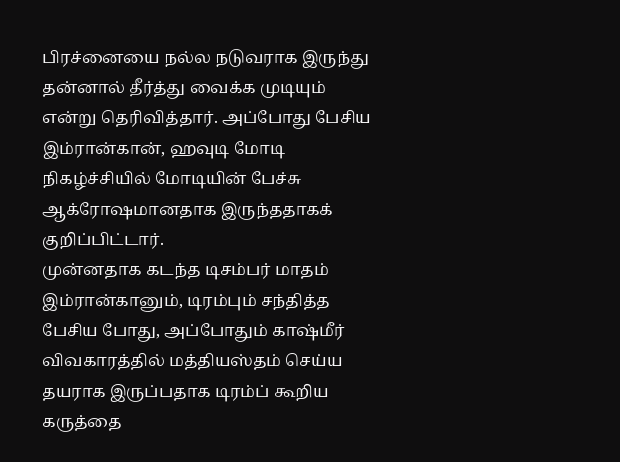பிரச்னையை நல்ல நடுவராக இருந்து தன்னால் தீர்த்து வைக்க முடியும் என்று தெரிவித்தார். அப்போது பேசிய இம்ரான்கான், ஹவுடி மோடி நிகழ்ச்சியில் மோடியின் பேச்சு ஆக்ரோஷமானதாக இருந்ததாகக் குறிப்பிட்டார்.
முன்னதாக கடந்த டிசம்பர் மாதம் இம்ரான்கானும், டிரம்பும் சந்தித்த பேசிய போது, அப்போதும் காஷ்மீர் விவகாரத்தில் மத்தியஸ்தம் செய்ய தயராக இருப்பதாக டிரம்ப் கூறிய கருத்தை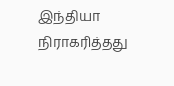இந்தியா நிராகரித்தது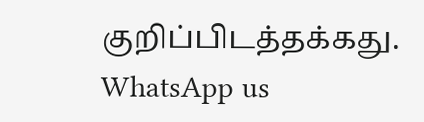குறிப்பிடத்தக்கது.
WhatsApp us